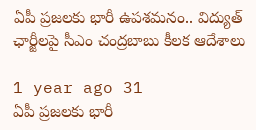ఏపీ ప్రజలకు భారీ ఉపశమనం.. విద్యుత్ ఛార్జీలపై సీఎం చంద్రబాబు కీలక ఆదేశాలు

1 year ago 31
ఏపీ ప్రజలకు భారీ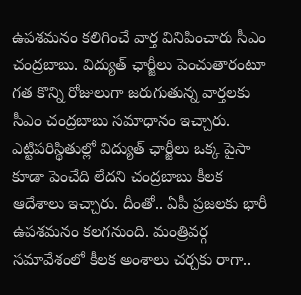ఉపశమనం కలిగించే వార్త వినిపించారు సీఎం చంద్రబాబు. విద్యుత్ ఛార్జీలు పెంచుతారంటూ గత కొన్ని రోజులుగా జరుగుతున్న వార్తలకు సీఎం చంద్రబాబు సమాధానం ఇచ్చారు. ఎట్టిపరిస్థితుల్లో విద్యుత్ ఛార్జీలు ఒక్క పైసా కూడా పెంచేది లేదని చంద్రబాబు కీలక ఆదేశాలు ఇచ్చారు. దీంతో.. ఏపీ ప్రజలకు భారీ ఉపశమనం కలగనుంది. మంత్రివర్గ సమావేశంలో కీలక అంశాలు చర్చకు రాగా..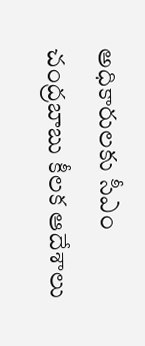అధికారులకు సీఎం చంద్రబాబు కీలక ఆదేశాలు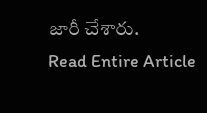జారీ చేశారు.
Read Entire Article